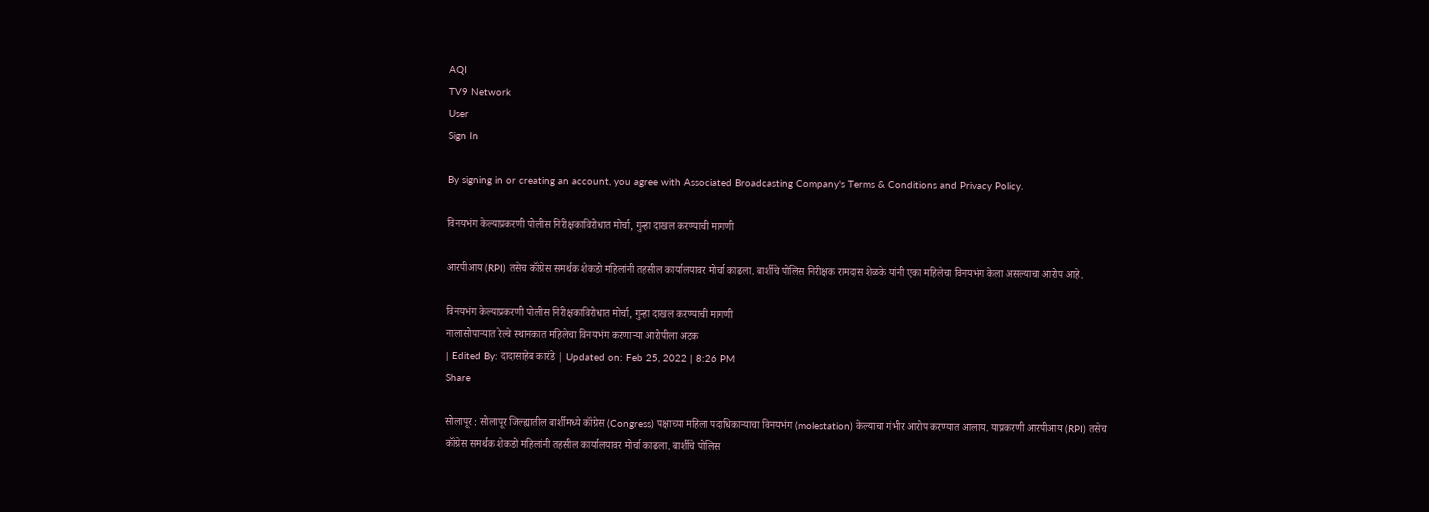AQI
TV9 Network
User
Sign In

By signing in or creating an account, you agree with Associated Broadcasting Company's Terms & Conditions and Privacy Policy.

विनयभंग केल्याप्रकरणी पोलीस निरीक्षकाविरोधात मोर्चा, गुन्हा दाखल करण्याची मागणी

आरपीआय (RPI) तसेच कॉंग्रेस समर्थक शेकडो महिलांनी तहसील कार्यालयावर मोर्चा काढला. बार्शीचे पोलिस निरीक्षक रामदास शेळके यांनी एका महिलेचा विनयभंग केला असल्याचा आरोप आहे.

विनयभंग केल्याप्रकरणी पोलीस निरीक्षकाविरोधात मोर्चा, गुन्हा दाखल करण्याची मागणी
नालासोपाऱ्यात रेल्वे स्थानकात महिलेचा विनयभंग करणाऱ्या आरोपीला अटक
| Edited By: दादासाहेब कारंडे | Updated on: Feb 25, 2022 | 8:26 PM
Share

सोलापूर : सोलापूर जिल्ह्यातील बार्शीमध्ये कॉंग्रेस (Congress) पक्षाच्या महिला पदाधिकाऱ्याचा विनयभंग (molestation) केल्याचा गंभीर आरोप करण्यात आलाय. याप्रकरणी आरपीआय (RPI) तसेच कॉंग्रेस समर्थक शेकडो महिलांनी तहसील कार्यालयावर मोर्चा काढला. बार्शीचे पोलिस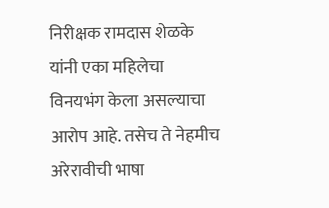निरीक्षक रामदास शेळके यांनी एका महिलेचा विनयभंग केला असल्याचा आरोप आहे. तसेच ते नेहमीच अरेरावीची भाषा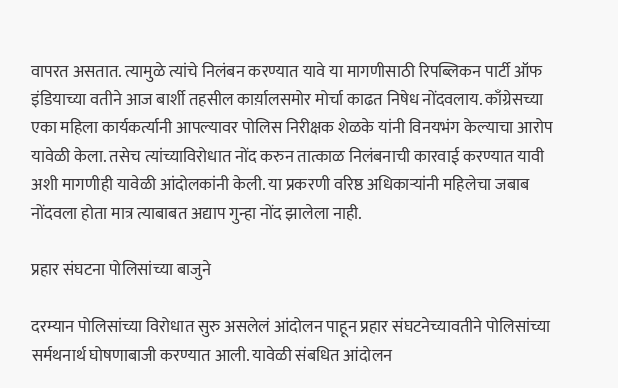वापरत असतात. त्यामुळे त्यांचे निलंबन करण्यात यावे या मागणीसाठी रिपब्लिकन पार्टी ऑफ इंडियाच्या वतीने आज बार्शी तहसील कार्य़ालसमोर मोर्चा काढत निषेध नोंदवलाय. काँग्रेसच्या एका महिला कार्यकर्त्यानी आपल्यावर पोलिस निरीक्षक शेळके यांनी विनयभंग केल्याचा आरोप यावेळी केला. तसेच त्यांच्याविरोधात नोंद करुन तात्काळ निलंबनाची कारवाई करण्यात यावी अशी मागणीही यावेळी आंदोलकांनी केली. या प्रकरणी वरिष्ठ अधिकाऱ्यांनी महिलेचा जबाब नोंदवला होता मात्र त्याबाबत अद्याप गुन्हा नोंद झालेला नाही.

प्रहार संघटना पोलिसांच्या बाजुने

दरम्यान पोलिसांच्या विरोधात सुरु असलेलं आंदोलन पाहून प्रहार संघटनेच्यावतीने पोलिसांच्या सर्मथनार्थ घोषणाबाजी करण्यात आली. यावेळी संबधित आंदोलन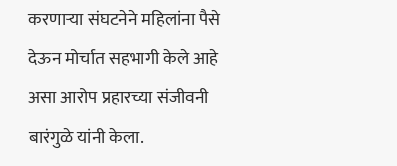करणाऱ्या संघटनेने महिलांना पैसे देऊन मोर्चात सहभागी केले आहे असा आरोप प्रहारच्या संजीवनी बारंगुळे यांनी केला.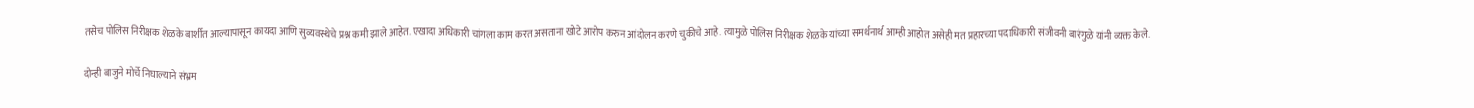तसेच पोलिस निरीक्षक शेळके बार्शीत आल्यापासून कायदा आणि सुव्यवस्थेचे प्रश्न कमी झाले आहेत. एखादा अधिकारी चांगला काम करत असताना खोटे आरोप करुन आंदोलन करणे चुकीचे आहे. त्यामुळे पोलिस निरीक्षक शेळके यांच्या समर्थनार्थ आम्ही आहोत असेही मत प्रहारच्या पदाधिकारी संजीवनी बारंगुळे यांनी व्यक्त केले.

दोन्ही बाजुने मोर्चे निघाल्याने संभ्रम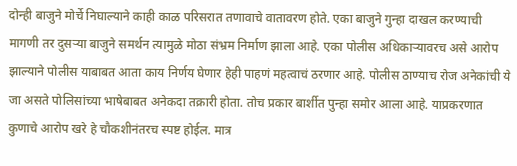दोन्ही बाजुने मोर्चे निघाल्याने काही काळ परिसरात तणावाचे वातावरण होते. एका बाजुने गुन्हा दाखल करण्याची मागणी तर दुसऱ्या बाजुने समर्थन त्यामुळे मोठा संभ्रम निर्माण झाला आहे. एका पोलीस अधिकाऱ्यावरच असे आरोप झाल्याने पोलीस याबाबत आता काय निर्णय घेणार हेही पाहणं महत्वाचं ठरणार आहे. पोलीस ठाण्याच रोज अनेकांची ये जा असते पोलिसांच्या भाषेबाबत अनेकदा तक्रारी होता. तोच प्रकार बार्शीत पुन्हा समोर आला आहे. याप्रकरणात कुणाचे आरोप खरे हे चौकशीनंतरच स्पष्ट होईल. मात्र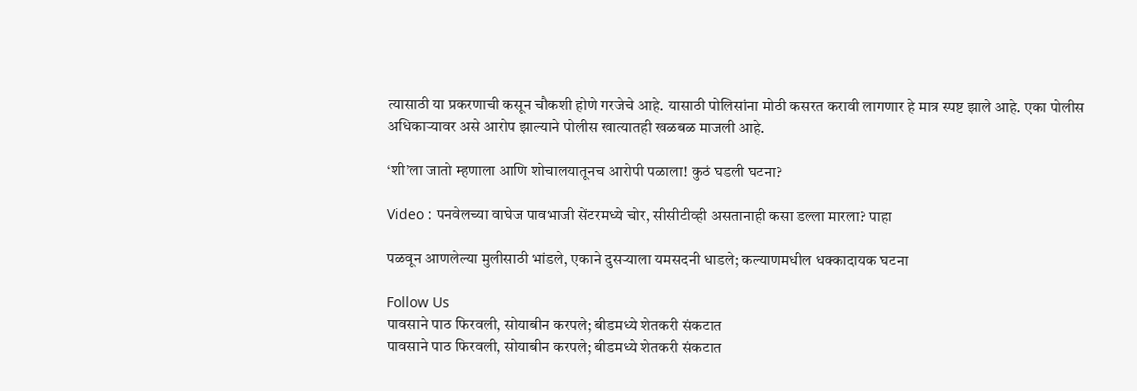त्यासाठी या प्रकरणाची कसून चौकशी होणे गरजेचे आहे. यासाठी पोलिसांना मोठी कसरत करावी लागणार हे मात्र स्पष्ट झाले आहे. एका पोलीस अधिकाऱ्यावर असे आरोप झाल्याने पोलीस खात्यातही खळबळ माजली आहे.

‘शी’ला जातो म्हणाला आणि शोचालयातूनच आरोपी पळाला! कुठं घडली घटना?

Video : पनवेलच्या वाघेज पावभाजी सेंटरमध्ये चोर, सीसीटीव्ही असतानाही कसा डल्ला मारला? पाहा

पळवून आणलेल्या मुलीसाठी भांडले, एकाने दुसऱ्याला यमसदनी धाडले; कल्याणमधील धक्कादायक घटना

Follow Us
पावसाने पाठ फिरवली, सोयाबीन करपले; बीडमध्ये शेतकरी संकटात
पावसाने पाठ फिरवली, सोयाबीन करपले; बीडमध्ये शेतकरी संकटात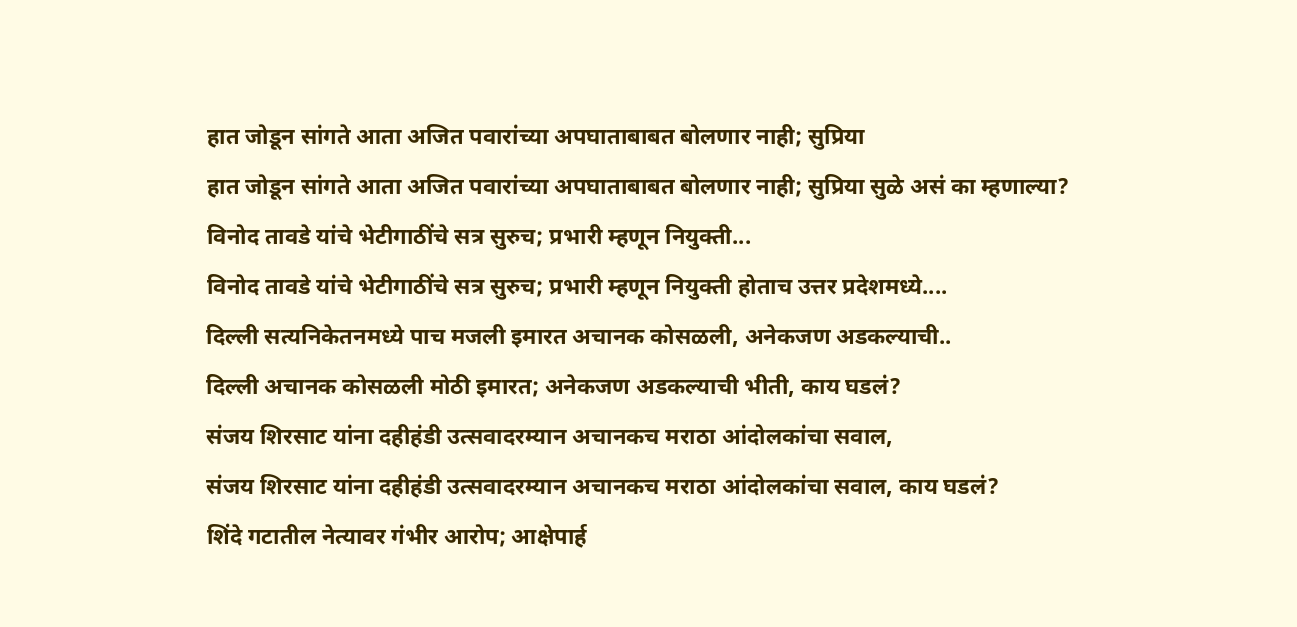हात जोडून सांगते आता अजित पवारांच्या अपघाताबाबत बोलणार नाही; सुप्रिया
हात जोडून सांगते आता अजित पवारांच्या अपघाताबाबत बोलणार नाही; सुप्रिया सुळे असं का म्हणाल्या?
विनोद तावडे यांचे भेटीगाठींचे सत्र सुरुच; प्रभारी म्हणून नियुक्ती...
विनोद तावडे यांचे भेटीगाठींचे सत्र सुरुच; प्रभारी म्हणून नियुक्ती होताच उत्तर प्रदेशमध्ये....
दिल्ली सत्यनिकेतनमध्ये पाच मजली इमारत अचानक कोसळली, अनेकजण अडकल्याची..
दिल्ली अचानक कोसळली मोठी इमारत; अनेकजण अडकल्याची भीती, काय घडलं?
संजय शिरसाट यांना दहीहंडी उत्सवादरम्यान अचानकच मराठा आंदोलकांचा सवाल,
संजय शिरसाट यांना दहीहंडी उत्सवादरम्यान अचानकच मराठा आंदोलकांचा सवाल, काय घडलं?
शिंदे गटातील नेत्यावर गंभीर आरोप; आक्षेपार्ह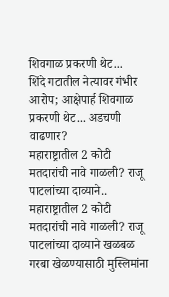शिवगाळ प्रकरणी थेट...
शिंदे गटातील नेत्यावर गंभीर आरोप; आक्षेपार्ह शिवगाळ प्रकरणी थेट... अडचणी वाढणार?
महाराष्ट्रातील 2 कोटी मतदारांची नावे गाळली? राजू पाटलांच्या दाव्याने..
महाराष्ट्रातील 2 कोटी मतदारांची नावे गाळली? राजू पाटलांच्या दाव्याने खळबळ
गरबा खेळण्यासाठी मुस्लिमांना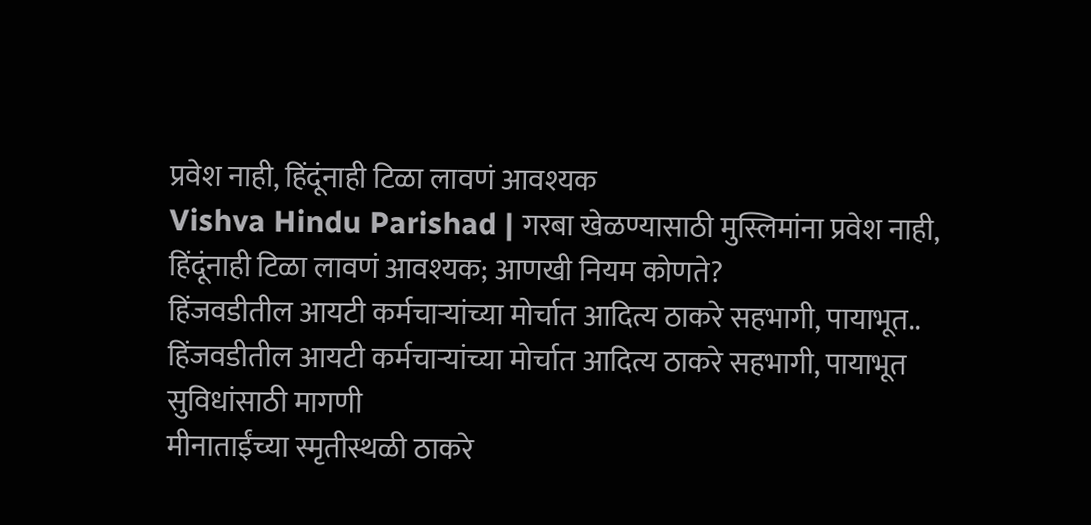प्रवेश नाही, हिंदूंनाही टिळा लावणं आवश्यक
Vishva Hindu Parishad | गरबा खेळण्यासाठी मुस्लिमांना प्रवेश नाही, हिंदूंनाही टिळा लावणं आवश्यक; आणखी नियम कोणते?
हिंजवडीतील आयटी कर्मचाऱ्यांच्या मोर्चात आदित्य ठाकरे सहभागी, पायाभूत..
हिंजवडीतील आयटी कर्मचाऱ्यांच्या मोर्चात आदित्य ठाकरे सहभागी, पायाभूत सुविधांसाठी मागणी
मीनाताईंच्या स्मृतीस्थळी ठाकरे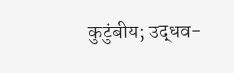कुटुंबीय; उद्धव-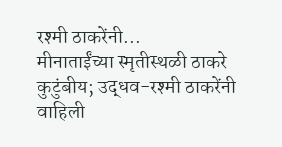रश्मी ठाकरेंनी...
मीनाताईंच्या स्मृतीस्थळी ठाकरे कुटुंबीय; उद्धव-रश्मी ठाकरेंनी वाहिली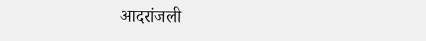आदरांजली